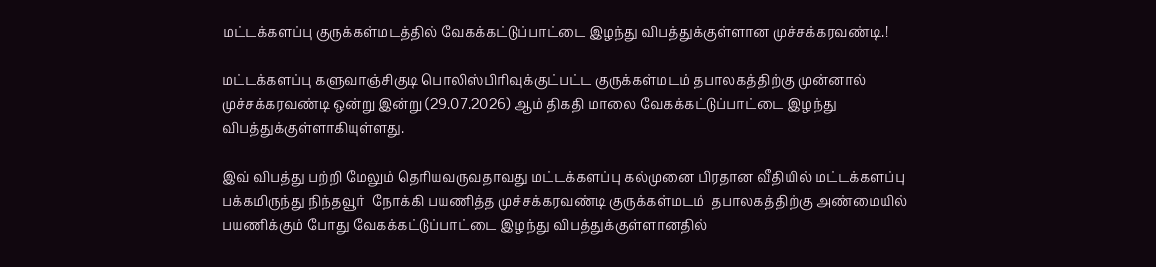மட்டக்களப்பு குருக்கள்மடத்தில் வேகக்கட்டுப்பாட்டை இழந்து விபத்துக்குள்ளான முச்சக்கரவண்டி.!

மட்டக்களப்பு களுவாஞ்சிகுடி பொலிஸ்பிரிவுக்குட்பட்ட குருக்கள்மடம் தபாலகத்திற்கு முன்னால்  முச்சக்கரவண்டி ஒன்று இன்று (29.07.2026) ஆம் திகதி மாலை வேகக்கட்டுப்பாட்டை இழந்து விபத்துக்குள்ளாகியுள்ளது.

இவ் விபத்து பற்றி மேலும் தெரியவருவதாவது மட்டக்களப்பு கல்முனை பிரதான வீதியில் மட்டக்களப்பு பக்கமிருந்து நிந்தவூர்  நோக்கி பயணித்த முச்சக்கரவண்டி குருக்கள்மடம்  தபாலகத்திற்கு அண்மையில் பயணிக்கும் போது வேகக்கட்டுப்பாட்டை இழந்து விபத்துக்குள்ளானதில்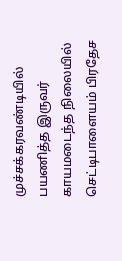முச்சக்கரவண்டியில் பயணித்த இருவர் காயமடைந்த நிலையில் செட்டிபாளையம் பிரதேச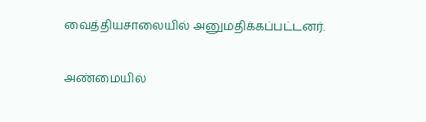வைத்தியசாலையில் அனுமதிக்கப்பட்டனர்.

அண்மையில்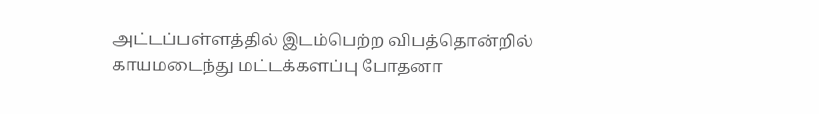அட்டப்பள்ளத்தில் இடம்பெற்ற விபத்தொன்றில் காயமடைந்து மட்டக்களப்பு போதனா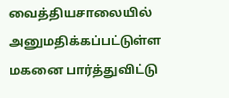வைத்தியசாலையில் அனுமதிக்கப்பட்டுள்ள மகனை பார்த்துவிட்டு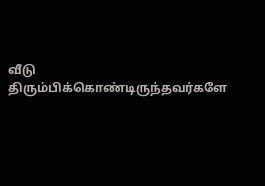வீடு திரும்பிக்கொண்டிருந்தவர்களே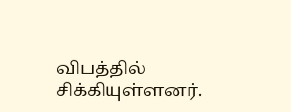விபத்தில் சிக்கியுள்ளனர்.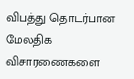விபத்து தொடர்பான மேலதிக விசாரணைகளை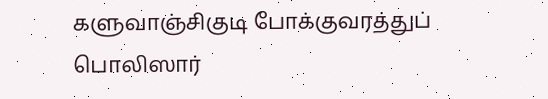களுவாஞ்சிகுடி போக்குவரத்துப் பொலிஸார்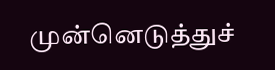முன்னெடுத்துச்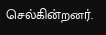செல்கின்றனர்.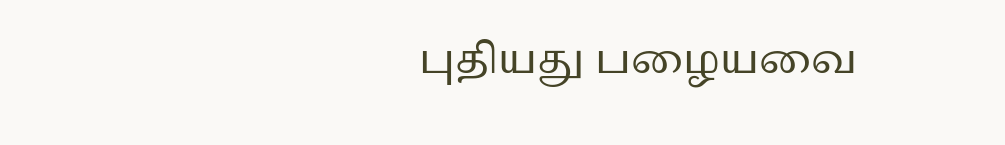புதியது பழையவை